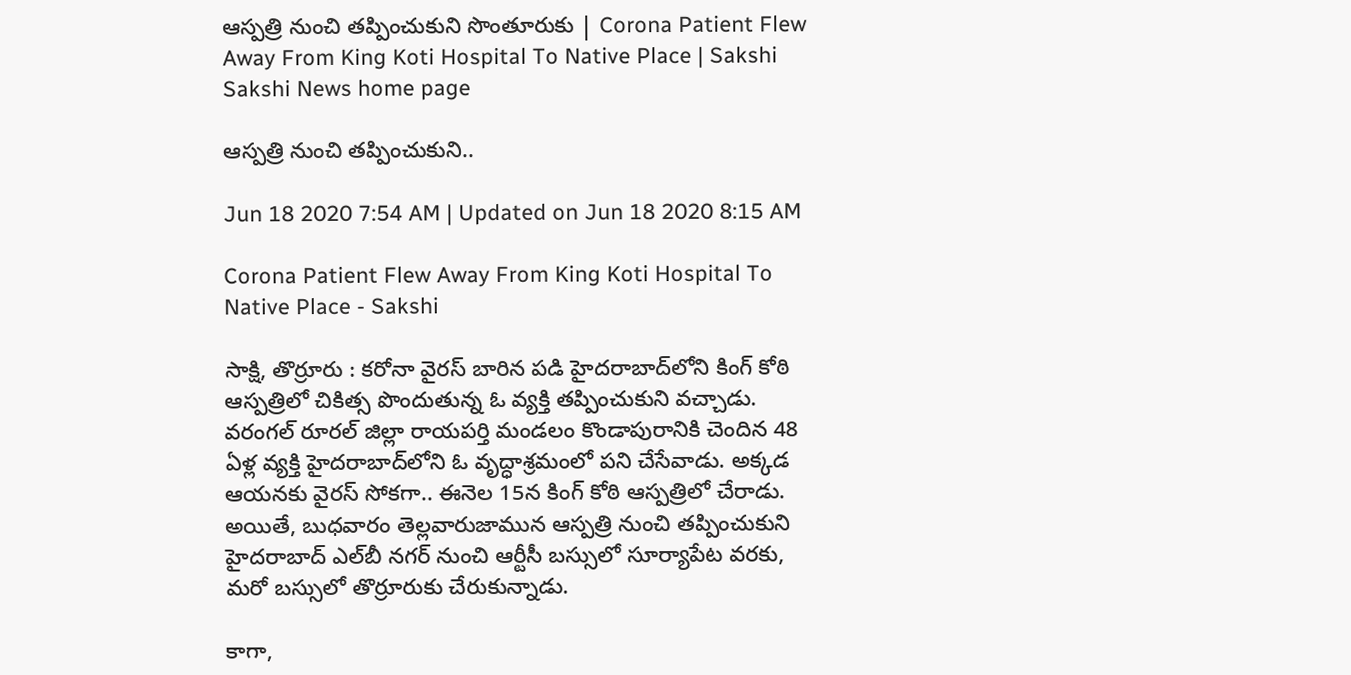ఆస్పత్రి నుంచి తప్పించుకుని సొంతూరుకు | Corona Patient Flew Away From King Koti Hospital To Native Place | Sakshi
Sakshi News home page

ఆస్పత్రి నుంచి తప్పించుకుని..

Jun 18 2020 7:54 AM | Updated on Jun 18 2020 8:15 AM

Corona Patient Flew Away From King Koti Hospital To Native Place - Sakshi

సాక్షి, తొర్రూరు : కరోనా వైరస్‌ బారిన పడి హైదరాబాద్‌లోని కింగ్‌ కోఠి ఆస్పత్రిలో చికిత్స పొందుతున్న ఓ వ్యక్తి తప్పించుకుని వచ్చాడు. వరంగల్‌ రూరల్‌ జిల్లా రాయపర్తి మండలం కొండాపురానికి చెందిన 48 ఏళ్ల వ్యక్తి హైదరాబాద్‌లోని ఓ వృద్ధాశ్రమంలో పని చేసేవాడు. అక్కడ ఆయనకు వైరస్‌ సోకగా.. ఈనెల 15న కింగ్‌ కోఠి ఆస్పత్రిలో చేరాడు. అయితే, బుధవారం తెల్లవారుజామున ఆస్పత్రి నుంచి తప్పించుకుని హైదరాబాద్‌ ఎల్‌బీ నగర్‌ నుంచి ఆర్టీసీ బస్సులో సూర్యాపేట వరకు, మరో బస్సులో తొర్రూరుకు చేరుకున్నాడు.

కాగా,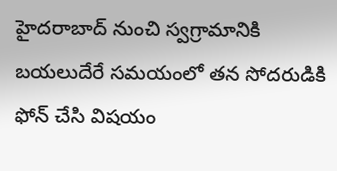హైదరాబాద్‌ నుంచి స్వగ్రామానికి బయలుదేరే సమయంలో తన సోదరుడికి ఫోన్‌ చేసి విషయం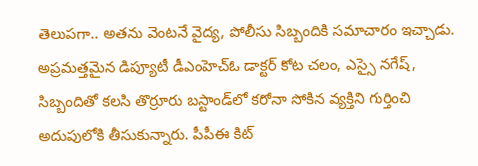తెలుపగా.. అతను వెంటనే వైద్య, పోలీసు సిబ్బందికి సమాచారం ఇచ్చాడు. అప్రమత్తమైన డిప్యూటీ డీఎంహెచ్‌ఓ డాక్టర్‌ కోట చలం, ఎస్సై నగేష్, సిబ్బందితో కలసి తొర్రూరు బస్టాండ్‌లో కరోనా సోకిన వ్యక్తిని గుర్తించి అదుపులోకి తీసుకున్నారు. పీపీఈ కిట్‌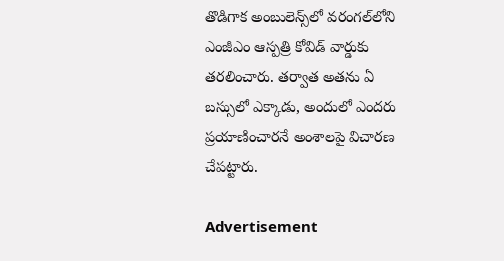తొడిగాక అంబులెన్స్‌లో వరంగల్‌లోని ఎంజీఎం ఆస్పత్రి కోవిడ్‌ వార్డుకు తరలించారు. తర్వాత అతను ఏ బస్సులో ఎక్కాడు, అందులో ఎందరు ప్రయాణించారనే అంశాలపై విచారణ చేపట్టారు.

Advertisement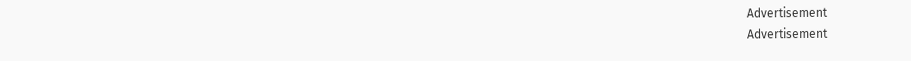Advertisement
Advertisement